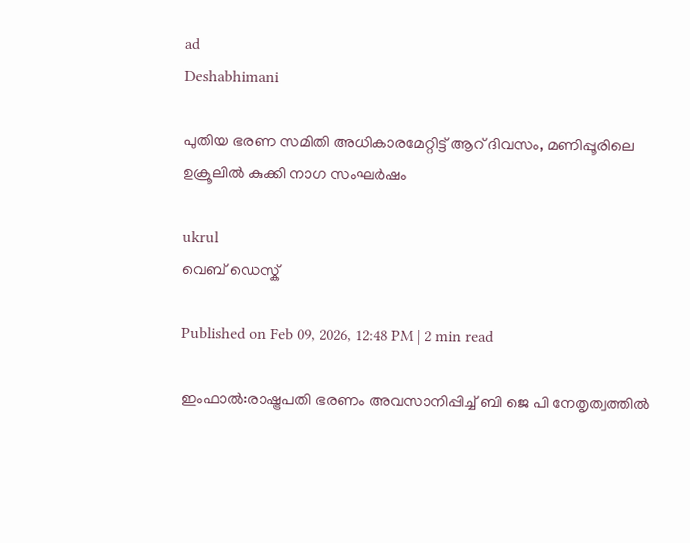ad
Deshabhimani

പുതിയ ഭരണ സമിതി അധികാരമേറ്റിട്ട് ആറ് ദിവസം, മണിപ്പൂരിലെ ഉക്രൂലിൽ കുക്കി നാഗ സംഘര്‍ഷം

ukrul
വെബ് ഡെസ്ക്

Published on Feb 09, 2026, 12:48 PM | 2 min read

ഇംഫാൽ:രാഷ്ട്രപതി ഭരണം അവസാനിപ്പിച്ച് ബി ജെ പി നേതൃത്വത്തിൽ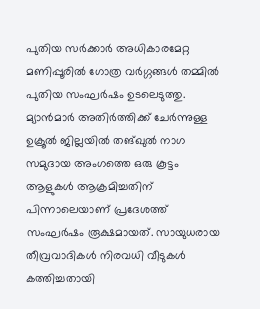പുതിയ സര്‍ക്കാര്‍ അധികാരമേറ്റ മണിപ്പൂരിൽ ഗോത്ര വര്‍ഗ്ഗങ്ങൾ തമ്മിൽ പുതിയ സംഘര്‍ഷം ഉടലെടുത്തു. മ്യാൻമാര്‍ അതിര്‍ത്തിക്ക് ചേര്‍ന്നുള്ള ഉക്രൂൽ ജില്ലയിൽ തങ്ഖുൽ നാഗ സമുദായ അംഗത്തെ ഒരു കൂട്ടം ആളുകൾ ആക്രമിച്ചതിന് പിന്നാലെയാണ് പ്രദേശത്ത് സംഘർഷം രൂക്ഷമായത്. സായുധരായ തീവ്രവാദികൾ നിരവധി വീടുകൾ കത്തിച്ചതായി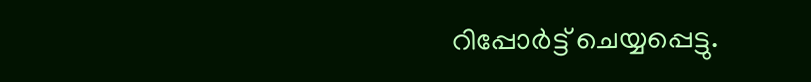റിപ്പോര്‍ട്ട് ചെയ്യപ്പെട്ടു.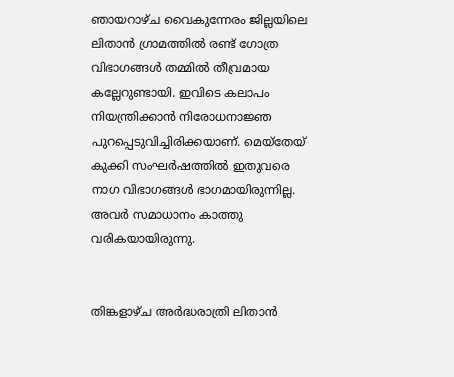ഞായറാഴ്ച വൈകുന്നേരം ജില്ലയിലെ ലിതാൻ ഗ്രാമത്തിൽ രണ്ട് ഗോത്ര വിഭാഗങ്ങൾ തമ്മിൽ തീവ്രമായ കല്ലേറുണ്ടായി. ഇവിടെ കലാപം നിയന്ത്രിക്കാൻ നിരോധനാജ്ഞ പുറപ്പെടുവിച്ചിരിക്കയാണ്. മെയ്തേയ് കുക്കി സംഘര്‍ഷത്തിൽ ഇതുവരെ നാഗ വിഭാഗങ്ങൾ ഭാഗമായിരുന്നില്ല. അവര്‍ സമാധാനം കാത്തു വരികയായിരുന്നു.


തിങ്കളാഴ്ച അർദ്ധരാത്രി ലിതാൻ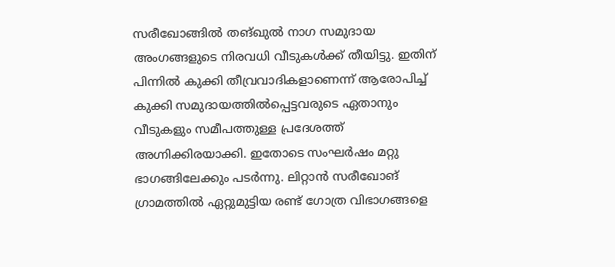സരീഖോങ്ങിൽ തങ്ഖുൽ നാഗ സമുദായ അംഗങ്ങളുടെ നിരവധി വീടുകൾക്ക് തീയിട്ടു. ഇതിന് പിന്നിൽ കുക്കി തീവ്രവാദികളാണെന്ന് ആരോപിച്ച് കുക്കി സമുദായത്തിൽപ്പെട്ടവരുടെ ഏതാനും വീടുകളും സമീപത്തുള്ള പ്രദേശത്ത് അഗ്നിക്കിരയാക്കി. ഇതോടെ സംഘര്‍ഷം മറ്റു ഭാഗങ്ങിലേക്കും പടര്‍ന്നു. ലിറ്റാൻ സരീഖോങ് ഗ്രാമത്തിൽ ഏറ്റുമുട്ടിയ രണ്ട് ഗോത്ര വിഭാഗങ്ങളെ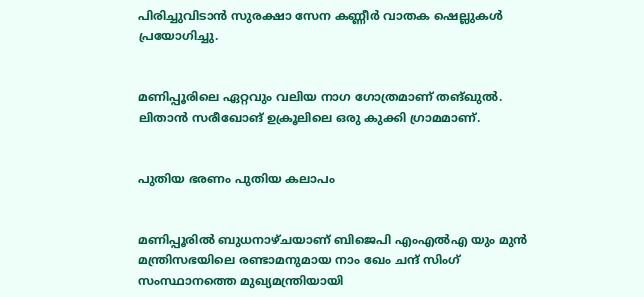പിരിച്ചുവിടാൻ സുരക്ഷാ സേന കണ്ണീർ വാതക ഷെല്ലുകൾ പ്രയോഗിച്ചു.


മണിപ്പൂരിലെ ഏറ്റവും വലിയ നാഗ ഗോത്രമാണ് തങ്ഖുൽ. ലിതാൻ സരീഖോങ് ഉക്രൂലിലെ ഒരു കുക്കി ഗ്രാമമാണ്.


പുതിയ ഭരണം പുതിയ കലാപം


മണിപ്പൂരിൽ ബുധനാഴ്ചയാണ് ബിജെപി എംഎൽഎ യും മുൻ മന്ത്രിസഭയിലെ രണ്ടാമനുമായ നാം ഖേം ചന്ദ് സിംഗ് സംസ്ഥാനത്തെ മുഖ്യമന്ത്രിയായി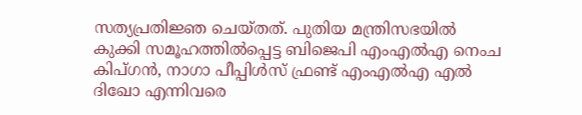സത്യപ്രതിജ്ഞ ചെയ്തത്. പുതിയ മന്ത്രിസഭയിൽ കുക്കി സമൂഹത്തിൽപ്പെട്ട ബിജെപി എംഎൽഎ നെംച കിപ്ഗൻ, നാഗാ പീപ്പിൾസ് ഫ്രണ്ട് എംഎൽഎ എൽ ദിഖോ എന്നിവരെ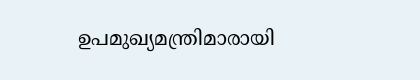ഉപമുഖ്യമന്ത്രിമാരായി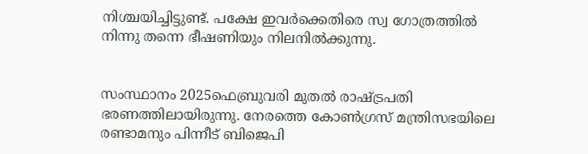നിശ്ചയിച്ചിട്ടുണ്ട്. പക്ഷേ ഇവര്‍ക്കെതിരെ സ്വ ഗോത്രത്തിൽ നിന്നു തന്നെ ഭീഷണിയും നിലനിൽക്കുന്നു.


സംസ്ഥാനം 2025ഫെബ്രുവരി മുതൽ രാഷ്ട്രപതി ഭരണത്തിലായിരുന്നു. നേരത്തെ കോൺഗ്രസ് മന്ത്രിസഭയിലെ രണ്ടാമനും പിന്നീട് ബിജെപി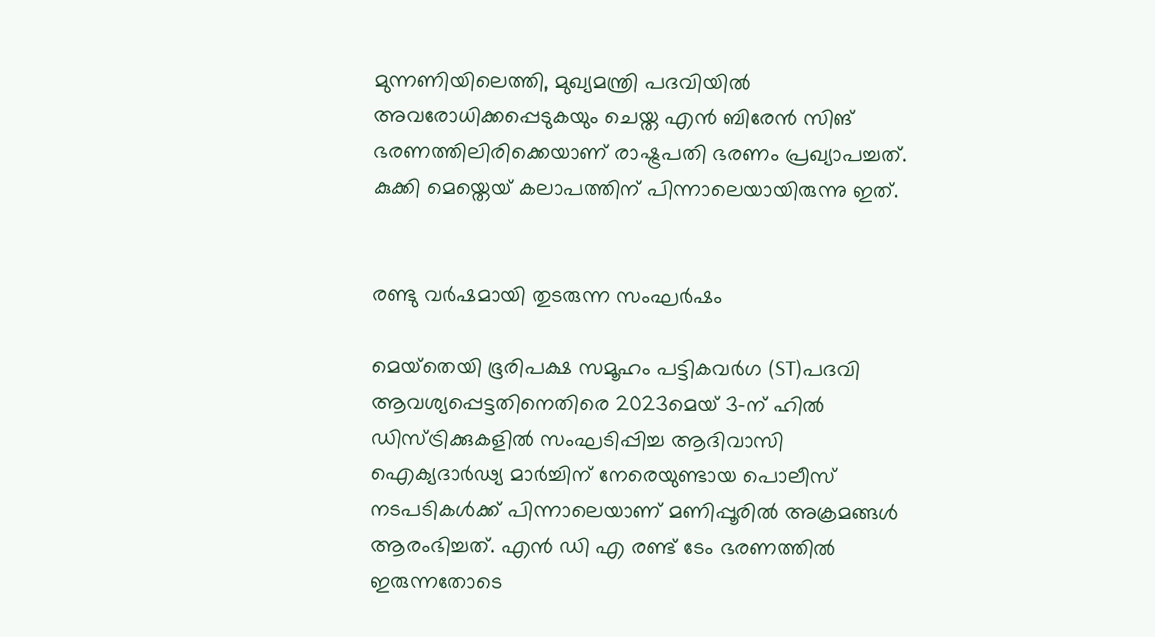മുന്നണിയിലെത്തി, മുഖ്യമന്ത്രി പദവിയിൽ അവരോധിക്കപ്പെടുകയും ചെയ്ത എൻ ബിരേൻ സിങ് ഭരണത്തിലിരിക്കെയാണ് രാഷ്ട്രപതി ഭരണം പ്രഖ്യാപച്ചത്. കുക്കി മെയ്തെയ് കലാപത്തിന് പിന്നാലെയായിരുന്നു ഇത്.


രണ്ടു വര്‍ഷമായി തുടരുന്ന സംഘര്‍ഷം

മെയ്‌തെയി ഭൂരിപക്ഷ സമൂഹം പട്ടികവർഗ (ST)പദവി ആവശ്യപ്പെട്ടതിനെതിരെ 2023മെയ് 3-ന് ഹിൽ ഡിസ്ട്രിക്കുകളിൽ സംഘടിപ്പിച്ച ആദിവാസി ഐക്യദാർഢ്യ മാർച്ചിന് നേരെയുണ്ടായ പൊലീസ് നടപടികൾക്ക് പിന്നാലെയാണ് മണിപ്പൂരിൽ അക്രമങ്ങൾ ആരംഭിച്ചത്. എൻ ഡി എ രണ്ട് ടേം ഭരണത്തിൽ ഇരുന്നതോടെ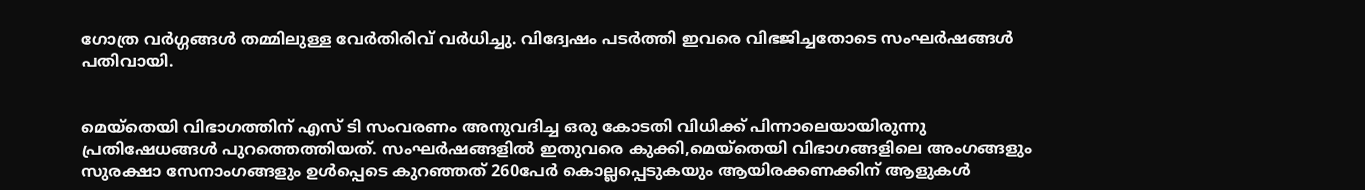ഗോത്ര വര്‍ഗ്ഗങ്ങൾ തമ്മിലുള്ള വേര്‍തിരിവ് വര്‍ധിച്ചു. വിദ്വേഷം പടര്‍ത്തി ഇവരെ വിഭജിച്ചതോടെ സംഘര്‍ഷങ്ങൾ പതിവായി.


മെയ്തെയി വിഭാഗത്തിന് എസ് ടി സംവരണം അനുവദിച്ച ഒരു കോടതി വിധിക്ക് പിന്നാലെയായിരുന്നു പ്രതിഷേധങ്ങൾ പുറത്തെത്തിയത്. സംഘര്‍ഷങ്ങളിൽ ഇതുവരെ കുക്കി,മെയ്‌തെയി വിഭാഗങ്ങളിലെ അംഗങ്ങളും സുരക്ഷാ സേനാംഗങ്ങളും ഉൾപ്പെടെ കുറഞ്ഞത് 260പേർ കൊല്ലപ്പെടുകയും ആയിരക്കണക്കിന് ആളുകൾ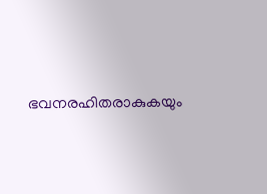ഭവനരഹിതരാകുകയും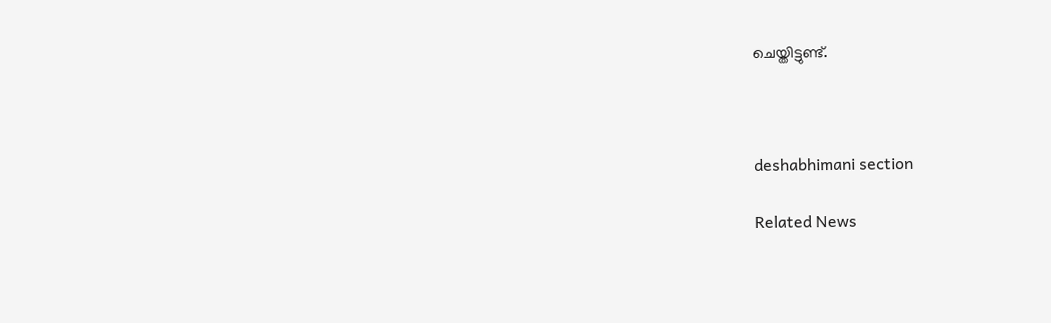ചെയ്തിട്ടുണ്ട്.



deshabhimani section

Related News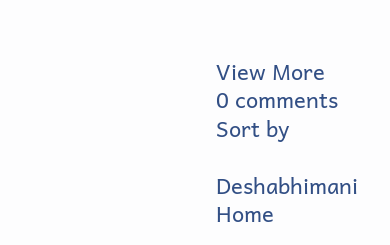View More
0 comments
Sort by

Deshabhimani
Home